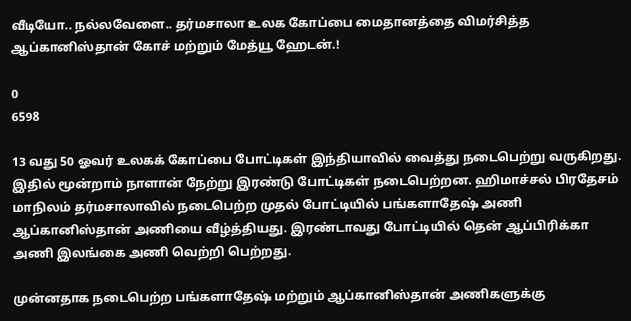வீடியோ.. நல்லவேளை.. தர்மசாலா உலக கோப்பை மைதானத்தை விமர்சித்த ஆப்கானிஸ்தான் கோச் மற்றும் மேத்யூ ஹேடன்.!

0
6598

13 வது 50 ஓவர் உலகக் கோப்பை போட்டிகள் இந்தியாவில் வைத்து நடைபெற்று வருகிறது. இதில் மூன்றாம் நாளான் நேற்று இரண்டு போட்டிகள் நடைபெற்றன. ஹிமாச்சல் பிரதேசம் மாநிலம் தர்மசாலாவில் நடைபெற்ற முதல் போட்டியில் பங்களாதேஷ் அணி ஆப்கானிஸ்தான் அணியை வீழ்த்தியது. இரண்டாவது போட்டியில் தென் ஆப்பிரிக்கா அணி இலங்கை அணி வெற்றி பெற்றது.

முன்னதாக நடைபெற்ற பங்களாதேஷ் மற்றும் ஆப்கானிஸ்தான் அணிகளுக்கு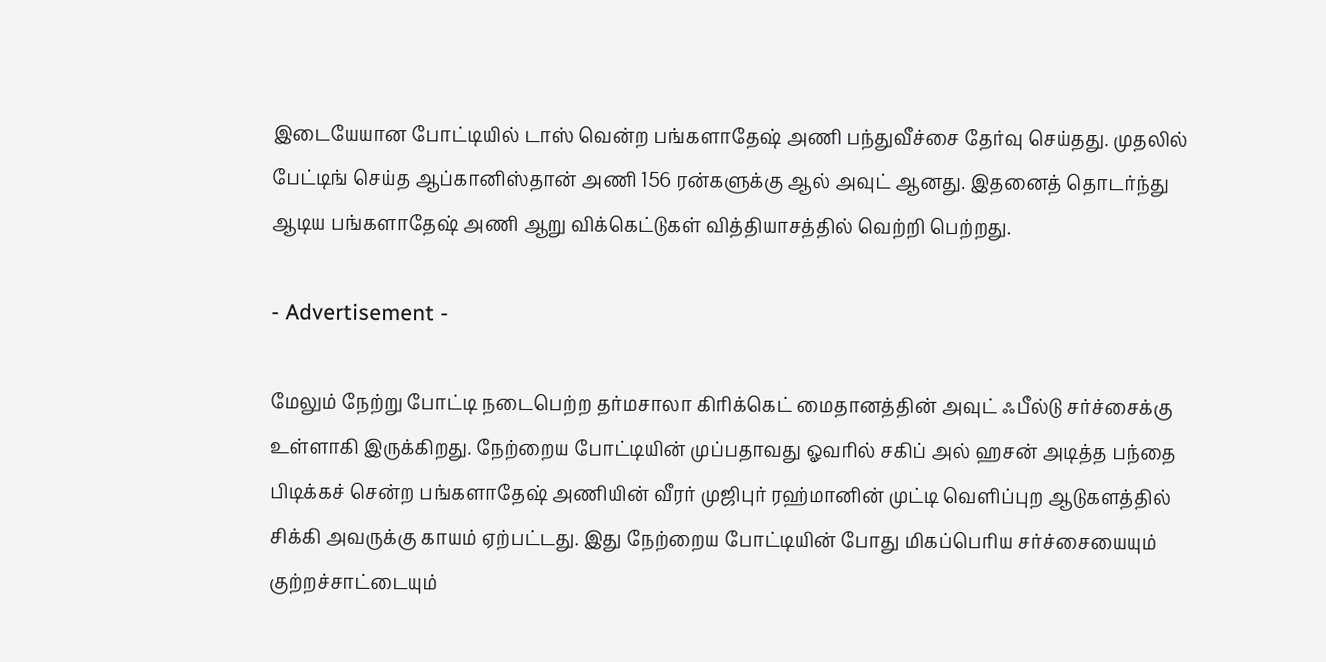இடையேயான போட்டியில் டாஸ் வென்ற பங்களாதேஷ் அணி பந்துவீச்சை தேர்வு செய்தது. முதலில் பேட்டிங் செய்த ஆப்கானிஸ்தான் அணி 156 ரன்களுக்கு ஆல் அவுட் ஆனது. இதனைத் தொடர்ந்து ஆடிய பங்களாதேஷ் அணி ஆறு விக்கெட்டுகள் வித்தியாசத்தில் வெற்றி பெற்றது.

- Advertisement -

மேலும் நேற்று போட்டி நடைபெற்ற தர்மசாலா கிரிக்கெட் மைதானத்தின் அவுட் ஃபீல்டு சர்ச்சைக்கு உள்ளாகி இருக்கிறது. நேற்றைய போட்டியின் முப்பதாவது ஓவரில் சகிப் அல் ஹசன் அடித்த பந்தை பிடிக்கச் சென்ற பங்களாதேஷ் அணியின் வீரர் முஜிபுர் ரஹ்மானின் முட்டி வெளிப்புற ஆடுகளத்தில் சிக்கி அவருக்கு காயம் ஏற்பட்டது. இது நேற்றைய போட்டியின் போது மிகப்பெரிய சர்ச்சையையும் குற்றச்சாட்டையும்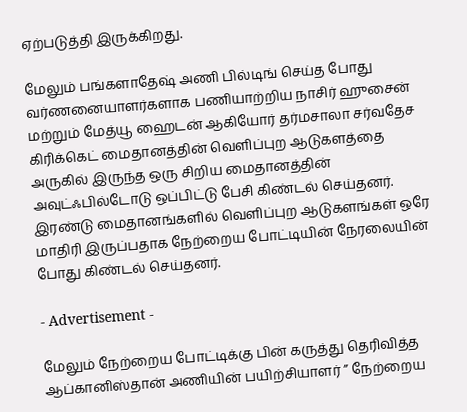ஏற்படுத்தி இருக்கிறது.

மேலும் பங்களாதேஷ் அணி பில்டிங் செய்த போது வர்ணனையாளர்களாக பணியாற்றிய நாசிர் ஹுசைன் மற்றும் மேத்யூ ஹைடன் ஆகியோர் தர்மசாலா சர்வதேச கிரிக்கெட் மைதானத்தின் வெளிப்புற ஆடுகளத்தை அருகில் இருந்த ஒரு சிறிய மைதானத்தின் அவுட்ஃபில்டோடு ஒப்பிட்டு பேசி கிண்டல் செய்தனர். இரண்டு மைதானங்களில் வெளிப்புற ஆடுகளங்கள் ஒரே மாதிரி இருப்பதாக நேற்றைய போட்டியின் நேரலையின் போது கிண்டல் செய்தனர்.

- Advertisement -

மேலும் நேற்றைய போட்டிக்கு பின் கருத்து தெரிவித்த ஆப்கானிஸ்தான் அணியின் பயிற்சியாளர் ” நேற்றைய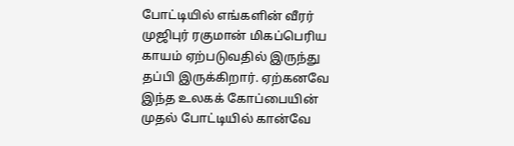போட்டியில் எங்களின் வீரர் முஜிபுர் ரகுமான் மிகப்பெரிய காயம் ஏற்படுவதில் இருந்து தப்பி இருக்கிறார். ஏற்கனவே இந்த உலகக் கோப்பையின் முதல் போட்டியில் கான்வே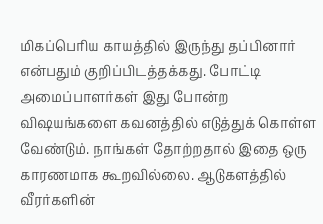மிகப்பெரிய காயத்தில் இருந்து தப்பினார் என்பதும் குறிப்பிடத்தக்கது. போட்டி அமைப்பாளர்கள் இது போன்ற விஷயங்களை கவனத்தில் எடுத்துக் கொள்ள வேண்டும். நாங்கள் தோற்றதால் இதை ஒரு காரணமாக கூறவில்லை. ஆடுகளத்தில் வீரர்களின்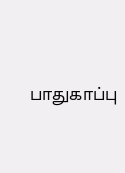பாதுகாப்பு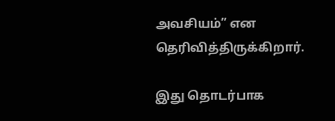அவசியம்” என தெரிவித்திருக்கிறார்.

இது தொடர்பாக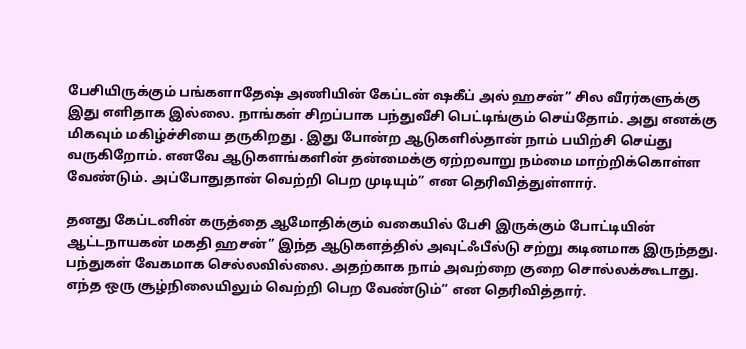பேசியிருக்கும் பங்களாதேஷ் அணியின் கேப்டன் ஷகீப் அல் ஹசன்” சில வீரர்களுக்கு இது எளிதாக இல்லை. நாங்கள் சிறப்பாக பந்துவீசி பெட்டிங்கும் செய்தோம். அது எனக்கு மிகவும் மகிழ்ச்சியை தருகிறது . இது போன்ற ஆடுகளில்தான் நாம் பயிற்சி செய்து வருகிறோம். எனவே ஆடுகளங்களின் தன்மைக்கு ஏற்றவாறு நம்மை மாற்றிக்கொள்ள வேண்டும். அப்போதுதான் வெற்றி பெற முடியும்” என தெரிவித்துள்ளார்.

தனது கேப்டனின் கருத்தை ஆமோதிக்கும் வகையில் பேசி இருக்கும் போட்டியின் ஆட்டநாயகன் மகதி ஹசன்” இந்த ஆடுகளத்தில் அவுட்ஃபீல்டு சற்று கடினமாக இருந்தது. பந்துகள் வேகமாக செல்லவில்லை. அதற்காக நாம் அவற்றை குறை சொல்லக்கூடாது. எந்த ஒரு சூழ்நிலையிலும் வெற்றி பெற வேண்டும்” என தெரிவித்தார்.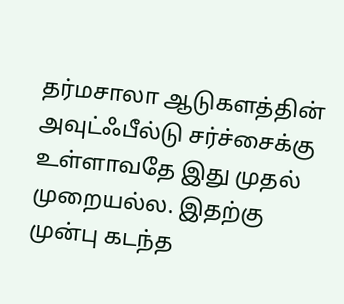தர்மசாலா ஆடுகளத்தின் அவுட்ஃபீல்டு சர்ச்சைக்கு உள்ளாவதே இது முதல் முறையல்ல. இதற்கு முன்பு கடந்த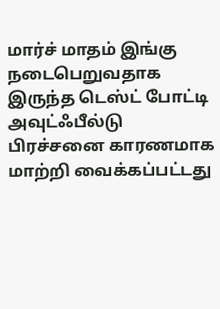மார்ச் மாதம் இங்கு நடைபெறுவதாக இருந்த டெஸ்ட் போட்டி அவுட்ஃபீல்டு பிரச்சனை காரணமாக மாற்றி வைக்கப்பட்டது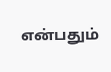என்பதும்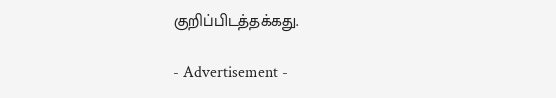குறிப்பிடத்தக்கது.

- Advertisement -